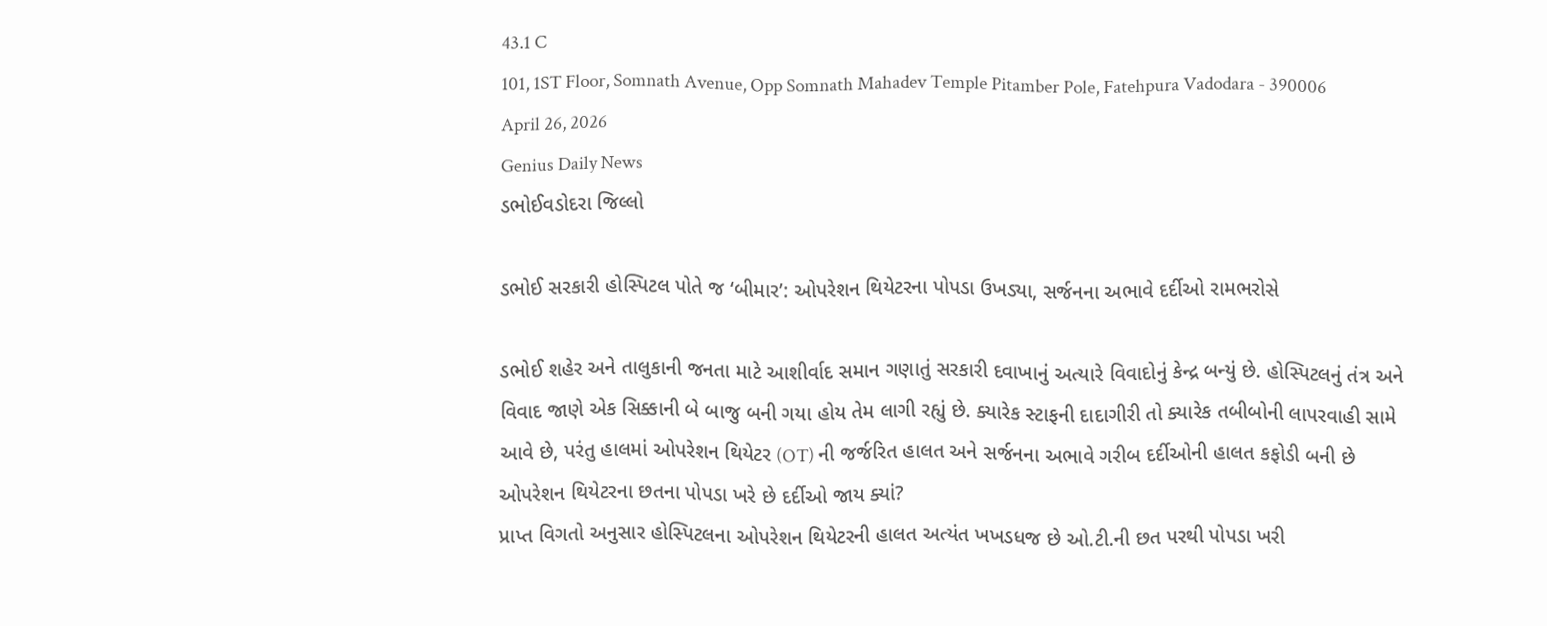43.1 C
101, 1ST Floor, Somnath Avenue, Opp Somnath Mahadev Temple Pitamber Pole, Fatehpura Vadodara - 390006
April 26, 2026
Genius Daily News
ડભોઈવડોદરા જિલ્લો

ડભોઈ સરકારી હોસ્પિટલ પોતે જ ‘બીમાર’: ઓપરેશન થિયેટરના પોપડા ઉખડ્યા, સર્જનના અભાવે દર્દીઓ રામભરોસે

ડભોઈ શહેર અને તાલુકાની જનતા માટે આશીર્વાદ સમાન ગણાતું સરકારી દવાખાનું અત્યારે વિવાદોનું કેન્દ્ર બન્યું છે. હોસ્પિટલનું તંત્ર અને વિવાદ જાણે એક સિક્કાની બે બાજુ બની ગયા હોય તેમ લાગી રહ્યું છે. ક્યારેક સ્ટાફની દાદાગીરી તો ક્યારેક તબીબોની લાપરવાહી સામે આવે છે, પરંતુ હાલમાં ઓપરેશન થિયેટર (OT) ની જર્જરિત હાલત અને સર્જનના અભાવે ગરીબ દર્દીઓની હાલત કફોડી બની છે ઓપરેશન થિયેટરના છતના પોપડા ખરે છે દર્દીઓ જાય ક્યાં?
પ્રાપ્ત વિગતો અનુસાર હોસ્પિટલના ઓપરેશન થિયેટરની હાલત અત્યંત ખખડધજ છે ઓ.ટી.ની છત પરથી પોપડા ખરી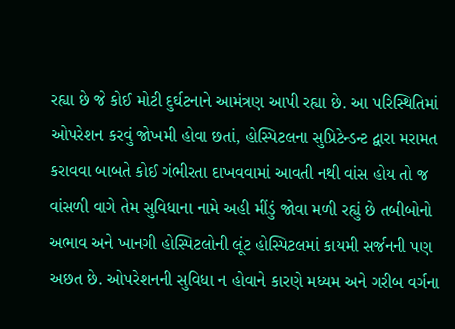રહ્યા છે જે કોઈ મોટી દુર્ઘટનાને આમંત્રણ આપી રહ્યા છે. આ પરિસ્થિતિમાં ઓપરેશન કરવું જોખમી હોવા છતાં, હોસ્પિટલના સુપ્રિટેન્ડન્ટ દ્વારા મરામત કરાવવા બાબતે કોઈ ગંભીરતા દાખવવામાં આવતી નથી વાંસ હોય તો જ વાંસળી વાગે તેમ સુવિધાના નામે અહી મીંડું જોવા મળી રહ્યું છે તબીબોનો અભાવ અને ખાનગી હોસ્પિટલોની લૂંટ હોસ્પિટલમાં કાયમી સર્જનની પણ અછત છે. ઓપરેશનની સુવિધા ન હોવાને કારણે મધ્યમ અને ગરીબ વર્ગના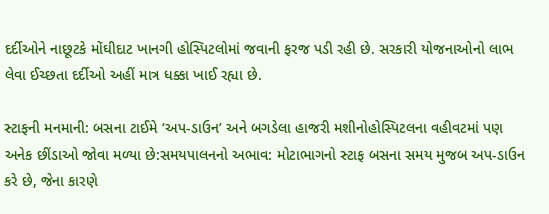દર્દીઓને નાછૂટકે મોંઘીદાટ ખાનગી હોસ્પિટલોમાં જવાની ફરજ પડી રહી છે. સરકારી યોજનાઓનો લાભ લેવા ઈચ્છતા દર્દીઓ અહીં માત્ર ધક્કા ખાઈ રહ્યા છે.

સ્ટાફની મનમાની: બસના ટાઈમે ‘અપ-ડાઉન’ અને બગડેલા હાજરી મશીનોહોસ્પિટલના વહીવટમાં પણ અનેક છીંડાઓ જોવા મળ્યા છે:સમયપાલનનો અભાવ: મોટાભાગનો સ્ટાફ બસના સમય મુજબ અપ-ડાઉન કરે છે, જેના કારણે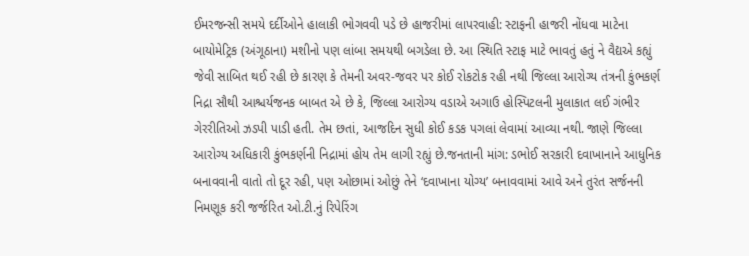ઈમરજન્સી સમયે દર્દીઓને હાલાકી ભોગવવી પડે છે હાજરીમાં લાપરવાહી: સ્ટાફની હાજરી નોંધવા માટેના બાયોમેટ્રિક (અંગૂઠાના) મશીનો પણ લાંબા સમયથી બગડેલા છે. આ સ્થિતિ સ્ટાફ માટે ભાવતું હતું ને વૈદ્યએ કહ્યું જેવી સાબિત થઈ રહી છે કારણ કે તેમની અવર-જવર પર કોઈ રોકટોક રહી નથી જિલ્લા આરોગ્ય તંત્રની કુંભકર્ણ નિદ્રા સૌથી આશ્ચર્યજનક બાબત એ છે કે, જિલ્લા આરોગ્ય વડાએ અગાઉ હોસ્પિટલની મુલાકાત લઈ ગંભીર ગેરરીતિઓ ઝડપી પાડી હતી. તેમ છતાં, આજદિન સુધી કોઈ કડક પગલાં લેવામાં આવ્યા નથી. જાણે જિલ્લા આરોગ્ય અધિકારી કુંભકર્ણની નિદ્રામાં હોય તેમ લાગી રહ્યું છે.જનતાની માંગ: ડભોઈ સરકારી દવાખાનાને આધુનિક બનાવવાની વાતો તો દૂર રહી, પણ ઓછામાં ઓછું તેને ‘દવાખાના યોગ્ય’ બનાવવામાં આવે અને તુરંત સર્જનની નિમણૂક કરી જર્જરિત ઓ.ટી.નું રિપેરિંગ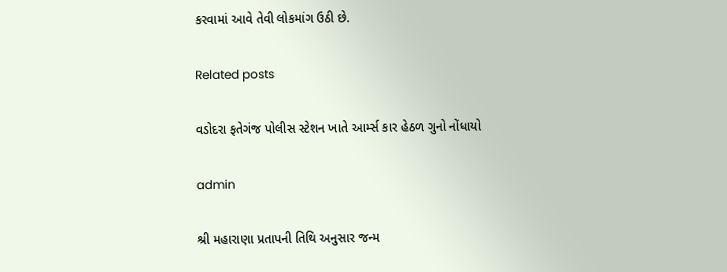કરવામાં આવે તેવી લોકમાંગ ઉઠી છે.

Related posts

વડોદરા ફતેગંજ પોલીસ સ્ટેશન ખાતે આર્મ્સ કાર હેઠળ ગુનો નોંધાયો

admin

શ્રી મહારાણા પ્રતાપની તિથિ અનુસાર જન્મ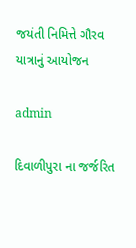જયંતી નિમિત્તે ગૌરવ યાત્રાનું આયોજન

admin

દિવાળીપુરા ના જર્જરિત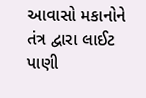આવાસો મકાનોને તંત્ર દ્વારા લાઈટ પાણી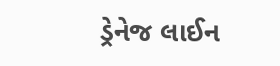ડ્રેનેજ લાઈન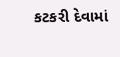કટકરી દેવામાં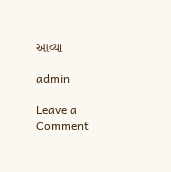આવ્યા

admin

Leave a Comment